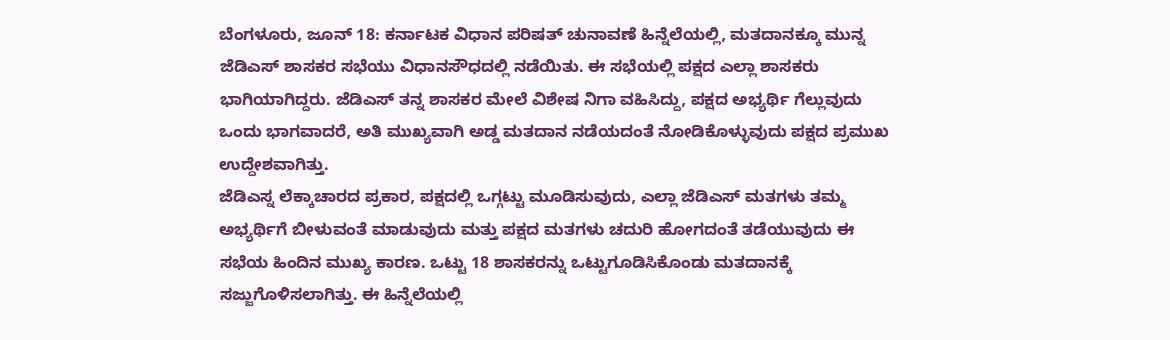ಬೆಂಗಳೂರು, ಜೂನ್ 18: ಕರ್ನಾಟಕ ವಿಧಾನ ಪರಿಷತ್ ಚುನಾವಣೆ ಹಿನ್ನೆಲೆಯಲ್ಲಿ, ಮತದಾನಕ್ಕೂ ಮುನ್ನ ಜೆಡಿಎಸ್ ಶಾಸಕರ ಸಭೆಯು ವಿಧಾನಸೌಧದಲ್ಲಿ ನಡೆಯಿತು. ಈ ಸಭೆಯಲ್ಲಿ ಪಕ್ಷದ ಎಲ್ಲಾ ಶಾಸಕರು ಭಾಗಿಯಾಗಿದ್ದರು. ಜೆಡಿಎಸ್ ತನ್ನ ಶಾಸಕರ ಮೇಲೆ ವಿಶೇಷ ನಿಗಾ ವಹಿಸಿದ್ದು, ಪಕ್ಷದ ಅಭ್ಯರ್ಥಿ ಗೆಲ್ಲುವುದು ಒಂದು ಭಾಗವಾದರೆ, ಅತಿ ಮುಖ್ಯವಾಗಿ ಅಡ್ಡ ಮತದಾನ ನಡೆಯದಂತೆ ನೋಡಿಕೊಳ್ಳುವುದು ಪಕ್ಷದ ಪ್ರಮುಖ ಉದ್ದೇಶವಾಗಿತ್ತು.
ಜೆಡಿಎಸ್ನ ಲೆಕ್ಕಾಚಾರದ ಪ್ರಕಾರ, ಪಕ್ಷದಲ್ಲಿ ಒಗ್ಗಟ್ಟು ಮೂಡಿಸುವುದು, ಎಲ್ಲಾ ಜೆಡಿಎಸ್ ಮತಗಳು ತಮ್ಮ ಅಭ್ಯರ್ಥಿಗೆ ಬೀಳುವಂತೆ ಮಾಡುವುದು ಮತ್ತು ಪಕ್ಷದ ಮತಗಳು ಚದುರಿ ಹೋಗದಂತೆ ತಡೆಯುವುದು ಈ ಸಭೆಯ ಹಿಂದಿನ ಮುಖ್ಯ ಕಾರಣ. ಒಟ್ಟು 18 ಶಾಸಕರನ್ನು ಒಟ್ಟುಗೂಡಿಸಿಕೊಂಡು ಮತದಾನಕ್ಕೆ ಸಜ್ಜುಗೊಳಿಸಲಾಗಿತ್ತು. ಈ ಹಿನ್ನೆಲೆಯಲ್ಲಿ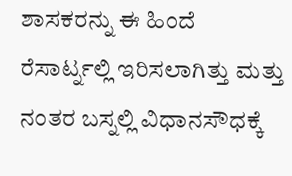ಶಾಸಕರನ್ನು ಈ ಹಿಂದೆ ರೆಸಾರ್ಟ್ನಲ್ಲಿ ಇರಿಸಲಾಗಿತ್ತು ಮತ್ತು ನಂತರ ಬಸ್ನಲ್ಲಿ ವಿಧಾನಸೌಧಕ್ಕೆ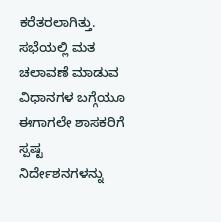ಕರೆತರಲಾಗಿತ್ತು. ಸಭೆಯಲ್ಲಿ ಮತ ಚಲಾವಣೆ ಮಾಡುವ ವಿಧಾನಗಳ ಬಗ್ಗೆಯೂ ಈಗಾಗಲೇ ಶಾಸಕರಿಗೆ ಸ್ಪಷ್ಟ ನಿರ್ದೇಶನಗಳನ್ನು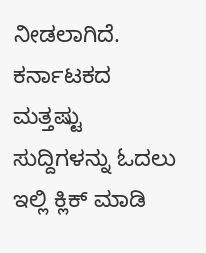ನೀಡಲಾಗಿದೆ.
ಕರ್ನಾಟಕದ ಮತ್ತಷ್ಟು ಸುದ್ದಿಗಳನ್ನು ಓದಲು ಇಲ್ಲಿ ಕ್ಲಿಕ್ ಮಾಡಿ